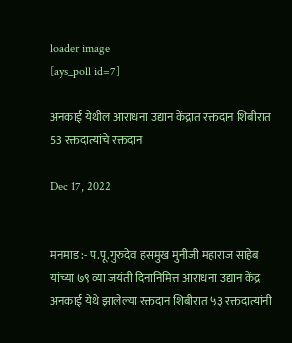loader image
[ays_poll id=7]

अनकाई येथील आराधना उद्यान केंद्रात रक्तदान शिबीरात 53 रक्तदात्यांचे रक्तदान

Dec 17, 2022


मनमाड :- प.पू.गुरुदेव हसमुख मुनीजी महाराज साहेब यांच्या ७९ व्या जयंती दिनानिमित्त आराधना उद्यान केंद्र अनकाई येथे झालेल्या रक्तदान शिबीरात ५३ रक्तदात्यांनी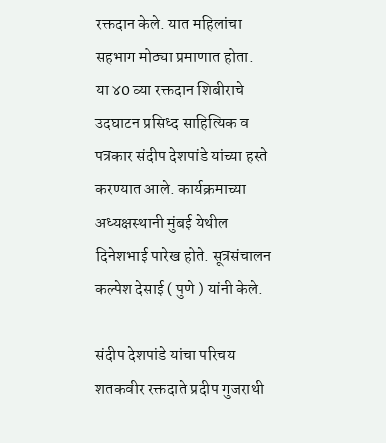रक्तदान केले. यात महिलांचा सहभाग मोठ्या प्रमाणात होता.
या ४0 व्या रक्तदान शिबीराचे उदघाटन प्रसिध्द साहित्यिक व पत्रकार संदीप देशपांडे यांच्या हस्ते करण्यात आले. कार्यक्रमाच्या अध्यक्षस्थानी मुंबई येथील दिनेशभाई पारेख होते. सूत्रसंचालन कल्पेश देसाई ( पुणे ) यांनी केले.

संदीप देशपांडे यांचा परिचय शतकवीर रक्तदाते प्रदीप गुजराथी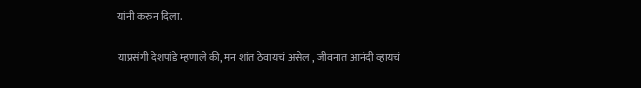यांनी करुन दिला.

याप्रसंगी देशपांडे म्हणाले की, मन शांत ठेवायचं असेल , जीवनात आनंदी व्हायचं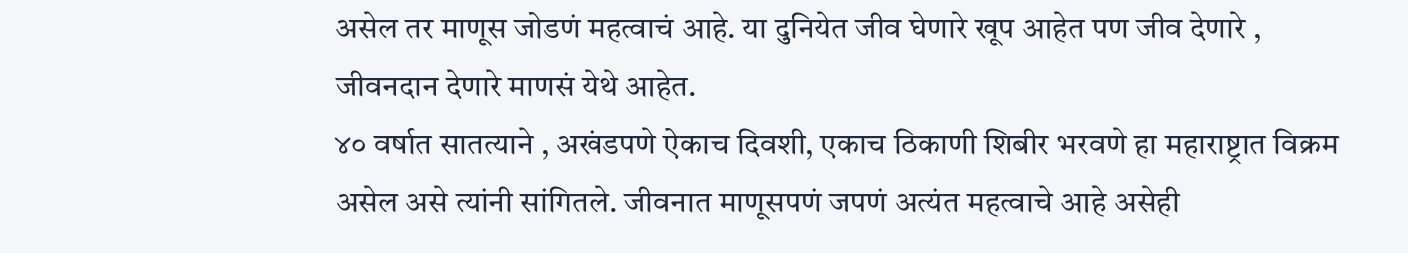असेल तर माणूस जोडणं महत्वाचं आहे. या दुनियेत जीव घेणारे खूप आहेत पण जीव देणारे , जीवनदान देणारे माणसं येथे आहेत.
४० वर्षात सातत्याने , अखंडपणे ऐकाच दिवशी, एकाच ठिकाणी शिबीर भरवणे हा महाराष्ट्रात विक्रम असेल असे त्यांनी सांगितले. जीवनात माणूसपणं जपणं अत्यंत महत्वाचे आहे असेही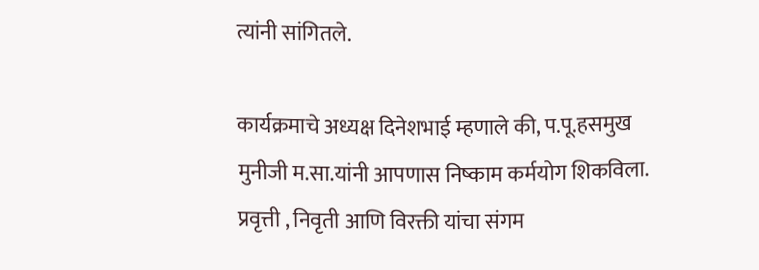त्यांनी सांगितले.

कार्यक्रमाचे अध्यक्ष दिनेशभाई म्हणाले की, प.पू.हसमुख मुनीजी म.सा.यांनी आपणास निष्काम कर्मयोग शिकविला. प्रवृत्ती , निवृती आणि विरक्ती यांचा संगम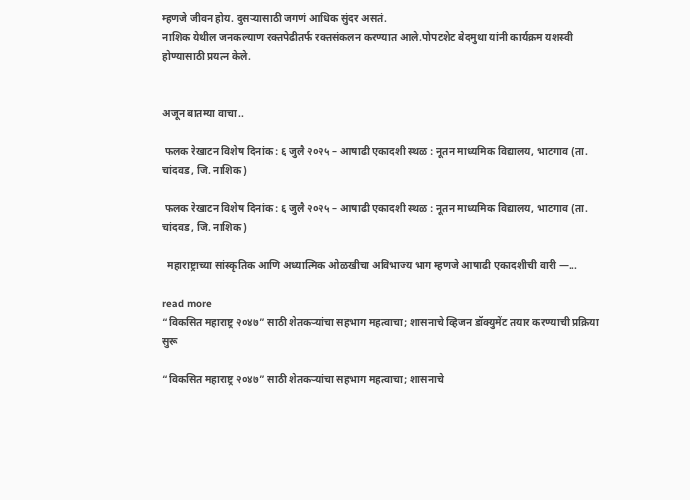म्हणजे जीवन होय. दुसऱ्यासाठी जगणं आधिक सुंदर असतं.
नाशिक येथील जनकल्याण रक्तपेढीतर्फ रक्तसंकलन करण्यात आले.पोपटशेट बेदमुथा यांनी कार्यक्रम यशस्वी होण्यासाठी प्रयत्न केले.


अजून बातम्या वाचा..

 फलक रेखाटन विशेष दिनांक : ६ जुलै २०२५ – आषाढी एकादशी स्थळ : नूतन माध्यमिक विद्यालय, भाटगाव (ता. चांदवड, जि. नाशिक)

 फलक रेखाटन विशेष दिनांक : ६ जुलै २०२५ – आषाढी एकादशी स्थळ : नूतन माध्यमिक विद्यालय, भाटगाव (ता. चांदवड, जि. नाशिक)

  महाराष्ट्राच्या सांस्कृतिक आणि अध्यात्मिक ओळखीचा अविभाज्य भाग म्हणजे आषाढी एकादशीची वारी —...

read more
“विकसित महाराष्ट्र २०४७” साठी शेतकऱ्यांचा सहभाग महत्वाचा; शासनाचे व्हिजन डॉक्युमेंट तयार करण्याची प्रक्रिया सुरू

“विकसित महाराष्ट्र २०४७” साठी शेतकऱ्यांचा सहभाग महत्वाचा; शासनाचे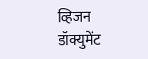व्हिजन डॉक्युमेंट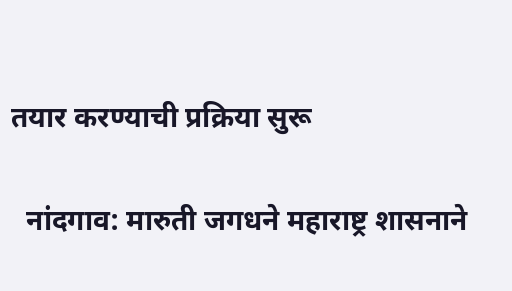तयार करण्याची प्रक्रिया सुरू

  नांदगाव: मारुती जगधने महाराष्ट्र शासनाने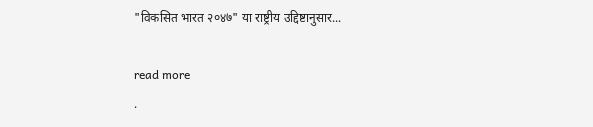"विकसित भारत २०४७" या राष्ट्रीय उद्दिष्टानुसार...

read more
.